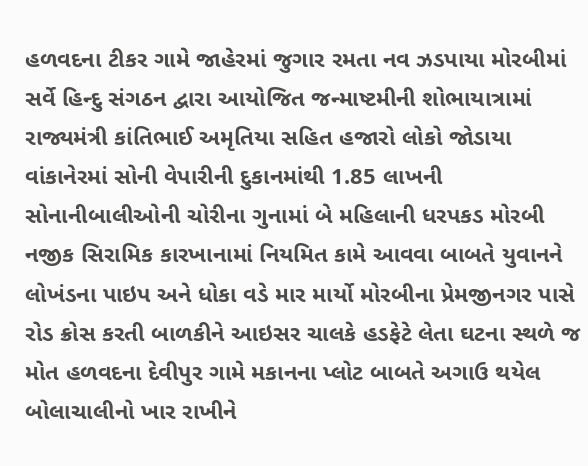હળવદના ટીકર ગામે જાહેરમાં જુગાર રમતા નવ ઝડપાયા મોરબીમાં સર્વે હિન્દુ સંગઠન દ્વારા આયોજિત જન્માષ્ટમીની શોભાયાત્રામાં રાજ્યમંત્રી કાંતિભાઈ અમૃતિયા સહિત હજારો લોકો જોડાયા વાંકાનેરમાં સોની વેપારીની દુકાનમાંથી 1.85 લાખની સોનાનીબાલીઓની ચોરીના ગુનામાં બે મહિલાની ધરપકડ મોરબી નજીક સિરામિક કારખાનામાં નિયમિત કામે આવવા બાબતે યુવાનને લોખંડના પાઇપ અને ધોકા વડે માર માર્યો મોરબીના પ્રેમજીનગર પાસે રોડ ક્રોસ કરતી બાળકીને આઇસર ચાલકે હડફેટે લેતા ઘટના સ્થળે જ મોત હળવદના દેવીપુર ગામે મકાનના પ્લોટ બાબતે અગાઉ થયેલ બોલાચાલીનો ખાર રાખીને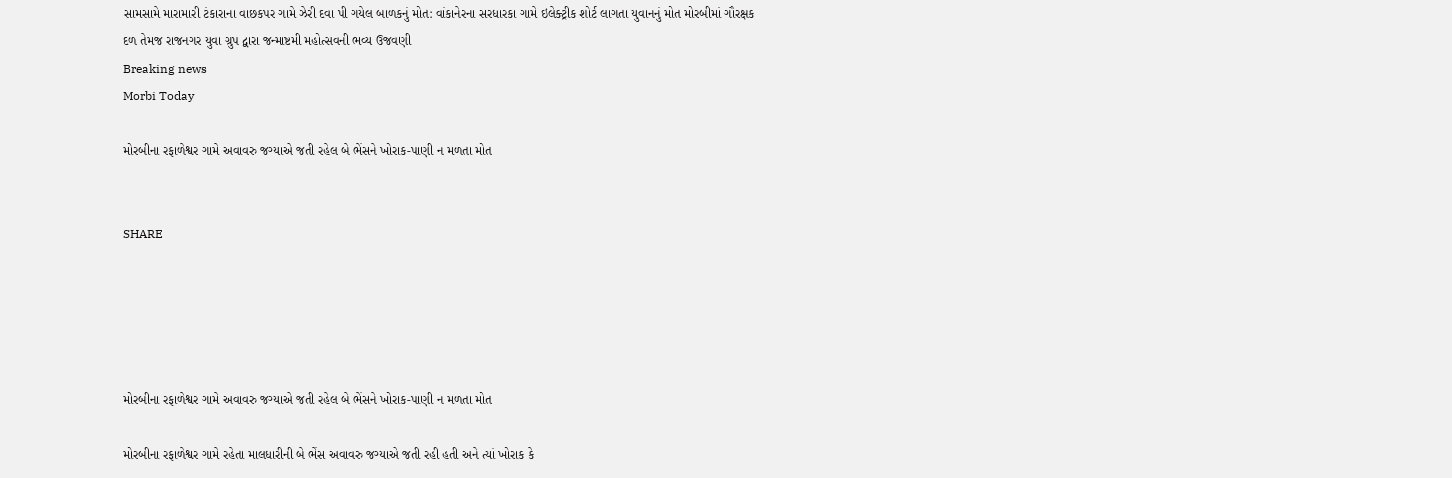સામસામે મારામારી ટંકારાના વાછકપર ગામે ઝેરી દવા પી ગયેલ બાળકનું મોત: વાંકાનેરના સરધારકા ગામે ઇલેક્ટ્રીક શોર્ટ લાગતા યુવાનનું મોત મોરબીમાં ગૌરક્ષક દળ તેમજ રાજનગર યુવા ગ્રુપ દ્વારા જન્માષ્ટમી મહોત્સવની ભવ્ય ઉજવણી
Breaking news
Morbi Today

મોરબીના રફાળેશ્વર ગામે અવાવરુ જગ્યાએ જતી રહેલ બે ભેંસને ખોરાક-પાણી ન મળતા મોત


SHARE





મોરબીના રફાળેશ્વર ગામે અવાવરુ જગ્યાએ જતી રહેલ બે ભેંસને ખોરાક-પાણી ન મળતા મોત

મોરબીના રફાળેશ્વર ગામે રહેતા માલધારીની બે ભેંસ અવાવરુ જગ્યાએ જતી રહી હતી અને ત્યાં ખોરાક કે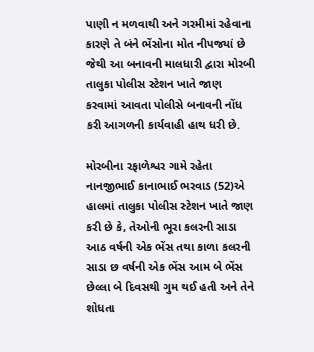પાણી ન મળવાથી અને ગરમીમાં રહેવાના કારણે તે બંને ભેંસોના મોત નીપજયાં છે જેથી આ બનાવની માલધારી દ્વારા મોરબી તાલુકા પોલીસ સ્ટેશન ખાતે જાણ કરવામાં આવતા પોલીસે બનાવની નોંધ કરી આગળની કાર્યવાહી હાથ ધરી છે.

મોરબીના રફાળેશ્વર ગામે રહેતા નાનજીભાઈ કાનાભાઈ ભરવાડ (52)એ હાલમાં તાલુકા પોલીસ સ્ટેશન ખાતે જાણ કરી છે કે, તેઓની ભૂરા કલરની સાડા આઠ વર્ષની એક ભેંસ તથા કાળા કલરની સાડા છ વર્ષની એક ભેંસ આમ બે ભેંસ છેલ્લા બે દિવસથી ગુમ થઈ હતી અને તેને શોધતા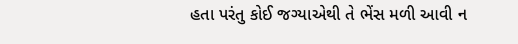હતા પરંતુ કોઈ જગ્યાએથી તે ભેંસ મળી આવી ન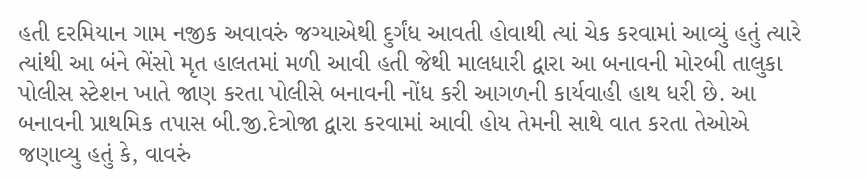હતી દરમિયાન ગામ નજીક અવાવરું જગ્યાએથી દુર્ગંધ આવતી હોવાથી ત્યાં ચેક કરવામાં આવ્યું હતું ત્યારે ત્યાંથી આ બંને ભેંસો મૃત હાલતમાં મળી આવી હતી જેથી માલધારી દ્વારા આ બનાવની મોરબી તાલુકા પોલીસ સ્ટેશન ખાતે જાણ કરતા પોલીસે બનાવની નોંધ કરી આગળની કાર્યવાહી હાથ ધરી છે. આ બનાવની પ્રાથમિક તપાસ બી.જી.દેત્રોજા દ્વારા કરવામાં આવી હોય તેમની સાથે વાત કરતા તેઓએ જણાવ્યુ હતું કે, વાવરું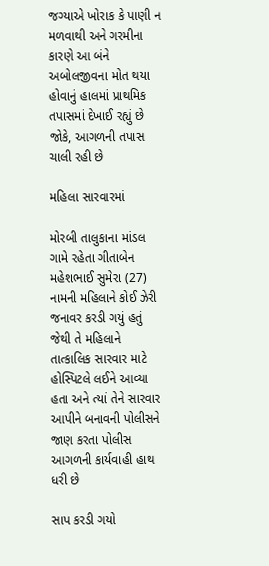જગ્યાએ ખોરાક કે પાણી ન મળવાથી અને ગરમીના કારણે આ બંને અબોલજીવના મોત થયા હોવાનું હાલમાં પ્રાથમિક તપાસમાં દેખાઈ રહ્યું છે જોકે, આગળની તપાસ ચાલી રહી છે

મહિલા સારવારમાં

મોરબી તાલુકાના માંડલ ગામે રહેતા ગીતાબેન મહેશભાઈ સુમેરા (27) નામની મહિલાને કોઈ ઝેરી જનાવર કરડી ગયું હતું જેથી તે મહિલાને તાત્કાલિક સારવાર માટે હોસ્પિટલે લઈને આવ્યા હતા અને ત્યાં તેને સારવાર આપીને બનાવની પોલીસને જાણ કરતા પોલીસ આગળની કાર્યવાહી હાથ ધરી છે

સાપ કરડી ગયો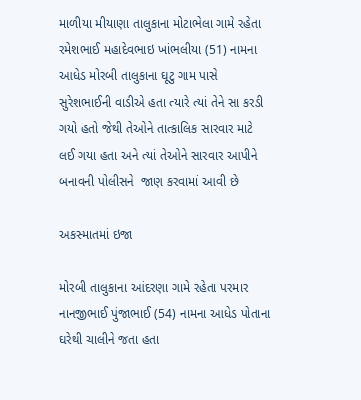માળીયા મીયાણા તાલુકાના મોટાભેલા ગામે રહેતા રમેશભાઈ મહાદેવભાઇ ખાંભલીયા (51) નામના આધેડ મોરબી તાલુકાના ઘૂટુ ગામ પાસે સુરેશભાઈની વાડીએ હતા ત્યારે ત્યાં તેને સા કરડી ગયો હતો જેથી તેઓને તાત્કાલિક સારવાર માટે લઈ ગયા હતા અને ત્યાં તેઓને સારવાર આપીને બનાવની પોલીસને  જાણ કરવામાં આવી છે

અકસ્માતમાં ઇજા

મોરબી તાલુકાના આંદરણા ગામે રહેતા પરમાર નાનજીભાઈ પુંજાભાઈ (54) નામના આધેડ પોતાના ઘરેથી ચાલીને જતા હતા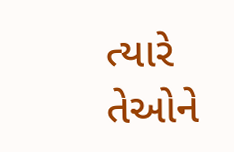ત્યારે તેઓને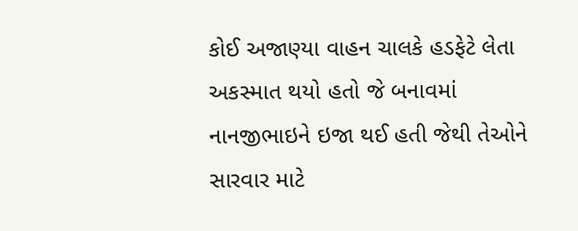કોઈ અજાણ્યા વાહન ચાલકે હડફેટે લેતા અકસ્માત થયો હતો જે બનાવમાં નાનજીભાઇને ઇજા થઈ હતી જેથી તેઓને સારવાર માટે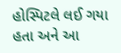હોસ્પિટલે લઈ ગયા હતા અને આ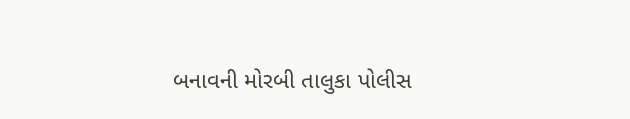બનાવની મોરબી તાલુકા પોલીસ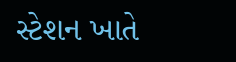સ્ટેશન ખાતે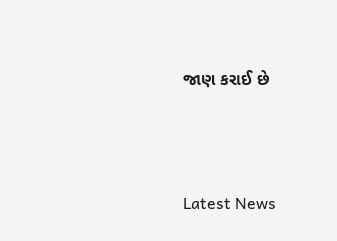જાણ કરાઈ છે




Latest News